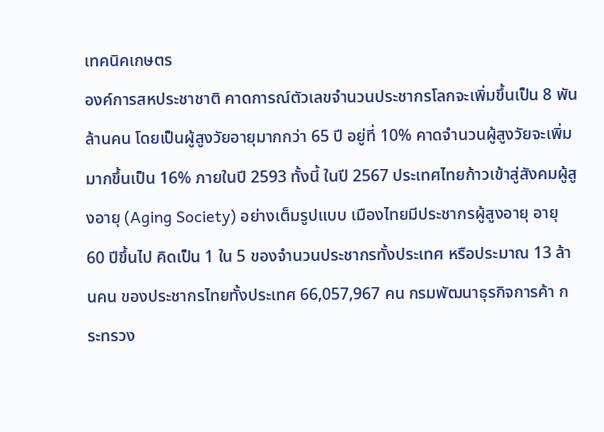เทคนิคเกษตร
องค์การสหประชาชาติ คาดการณ์ตัวเลขจำนวนประชากรโลกจะเพิ่มขึ้นเป็น 8 พันล้านคน โดยเป็นผู้สูงวัยอายุมากกว่า 65 ปี อยู่ที่ 10% คาดจำนวนผู้สูงวัยจะเพิ่มมากขึ้นเป็น 16% ภายในปี 2593 ทั้งนี้ ในปี 2567 ประเทศไทยก้าวเข้าสู่สังคมผู้สูงอายุ (Aging Society) อย่างเต็มรูปแบบ เมืองไทยมีประชากรผู้สูงอายุ อายุ 60 ปีขึ้นไป คิดเป็น 1 ใน 5 ของจำนวนประชากรทั้งประเทศ หรือประมาณ 13 ล้านคน ของประชากรไทยทั้งประเทศ 66,057,967 คน กรมพัฒนาธุรกิจการค้า กระทรวง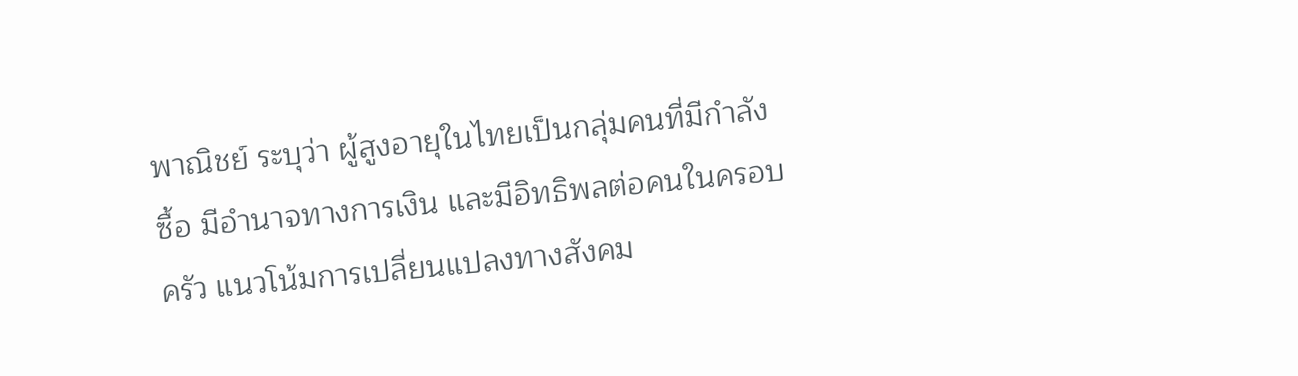พาณิชย์ ระบุว่า ผู้สูงอายุในไทยเป็นกลุ่มคนที่มีกำลังซื้อ มีอำนาจทางการเงิน และมีอิทธิพลต่อคนในครอบครัว แนวโน้มการเปลี่ยนแปลงทางสังคม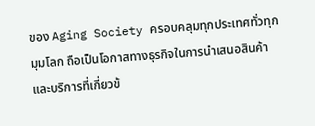ของ Aging Society ครอบคลุมทุกประเทศทั่วทุกมุมโลก ถือเป็นโอกาสทางธุรกิจในการนำเสนอสินค้าและบริการที่เกี่ยวข้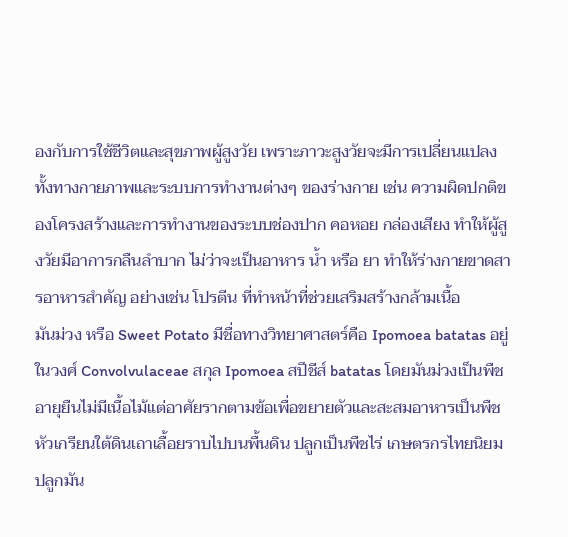องกับการใช้ชีวิตและสุขภาพผู้สูงวัย เพราะภาวะสูงวัยจะมีการเปลี่ยนแปลงทั้งทางกายภาพและระบบการทำงานต่างๆ ของร่างกาย เช่น ความผิดปกติของโครงสร้างและการทำงานของระบบช่องปาก คอหอย กล่องเสียง ทำให้ผู้สูงวัยมีอาการกลืนลำบาก ไม่ว่าจะเป็นอาหาร น้ำ หรือ ยา ทำให้ร่างกายขาดสารอาหารสำคัญ อย่างเช่น โปรตีน ที่ทำหน้าที่ช่วยเสริมสร้างกล้ามเนื้อ
มันม่วง หรือ Sweet Potato มีชื่อทางวิทยาศาสตร์คือ Ipomoea batatas อยู่ในวงศ์ Convolvulaceae สกุล Ipomoea สปีชีส์ batatas โดยมันม่วงเป็นพืชอายุยืนไม่มีเนื้อไม้แต่อาศัยรากตามข้อเพื่อขยายตัวและสะสมอาหารเป็นพืชหัวเกรียนใต้ดินเถาเลื้อยราบไปบนพื้นดิน ปลูกเป็นพืชไร่ เกษตรกรไทยนิยมปลูกมัน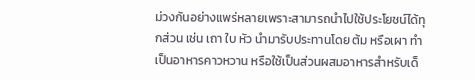ม่วงกันอย่างแพร่หลายเพราะสามารถนำไปใช้ประโยชน์ได้ทุกส่วน เช่น เถา ใบ หัว นำมารับประทานโดย ต้ม หรือเผา ทำเป็นอาหารคาวหวาน หรือใช้เป็นส่วนผสมอาหารสำหรับเด็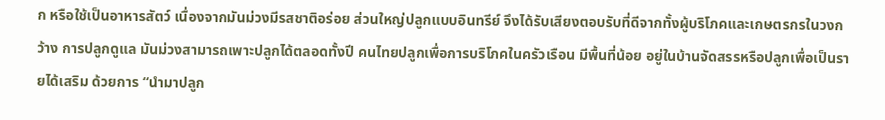ก หรือใช้เป็นอาหารสัตว์ เนื่องจากมันม่วงมีรสชาติอร่อย ส่วนใหญ่ปลูกแบบอินทรีย์ จึงได้รับเสียงตอบรับที่ดีจากทั้งผู้บริโภคและเกษตรกรในวงกว้าง การปลูกดูแล มันม่วงสามารถเพาะปลูกได้ตลอดทั้งปี คนไทยปลูกเพื่อการบริโภคในครัวเรือน มีพื้นที่น้อย อยู่ในบ้านจัดสรรหรือปลูกเพื่อเป็นรายได้เสริม ด้วยการ “นำมาปลูก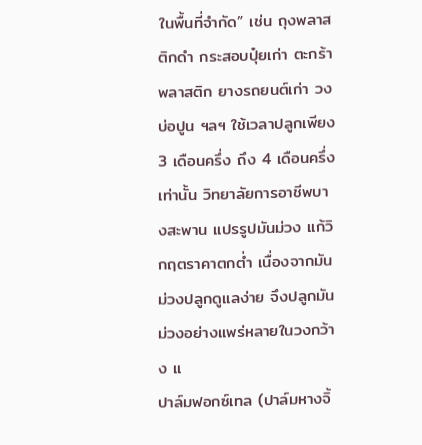ในพื้นที่จำกัด” เช่น ถุงพลาสติกดำ กระสอบปุ๋ยเก่า ตะกร้าพลาสติก ยางรถยนต์เก่า วงบ่อปูน ฯลฯ ใช้เวลาปลูกเพียง 3 เดือนครึ่ง ถึง 4 เดือนครึ่งเท่านั้น วิทยาลัยการอาชีพบางสะพาน แปรรูปมันม่วง แก้วิกฤตราคาตกต่ำ เนื่องจากมันม่วงปลูกดูแลง่าย จึงปลูกมันม่วงอย่างแพร่หลายในวงกว้าง แ
ปาล์มฟอกซ์เทล (ปาล์มหางจิ้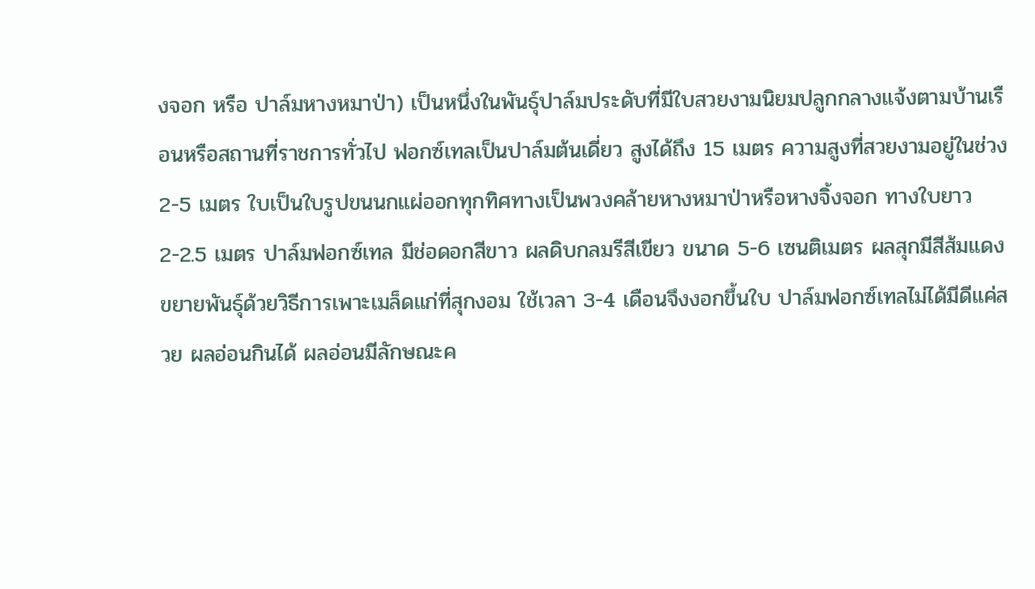งจอก หรือ ปาล์มหางหมาป่า) เป็นหนึ่งในพันธุ์ปาล์มประดับที่มีใบสวยงามนิยมปลูกกลางแจ้งตามบ้านเรือนหรือสถานที่ราชการทั่วไป ฟอกซ์เทลเป็นปาล์มต้นเดี่ยว สูงได้ถึง 15 เมตร ความสูงที่สวยงามอยู่ในช่วง 2-5 เมตร ใบเป็นใบรูปขนนกแผ่ออกทุกทิศทางเป็นพวงคล้ายหางหมาป่าหรือหางจิ้งจอก ทางใบยาว 2-2.5 เมตร ปาล์มฟอกซ์เทล มีช่อดอกสีขาว ผลดิบกลมรีสีเขียว ขนาด 5-6 เซนติเมตร ผลสุกมีสีส้มแดง ขยายพันธุ์ด้วยวิธีการเพาะเมล็ดแก่ที่สุกงอม ใช้เวลา 3-4 เดือนจึงงอกขึ้นใบ ปาล์มฟอกซ์เทลไม่ได้มีดีแค่สวย ผลอ่อนกินได้ ผลอ่อนมีลักษณะค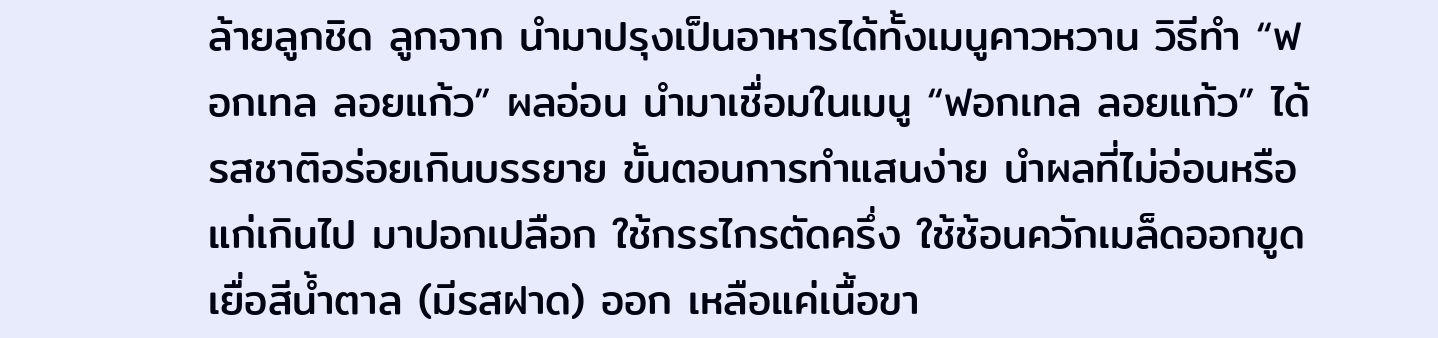ล้ายลูกชิด ลูกจาก นำมาปรุงเป็นอาหารได้ทั้งเมนูคาวหวาน วิธีทำ “ฟอกเทล ลอยแก้ว” ผลอ่อน นำมาเชื่อมในเมนู “ฟอกเทล ลอยแก้ว” ได้ รสชาติอร่อยเกินบรรยาย ขั้นตอนการทำแสนง่าย นำผลที่ไม่อ่อนหรือแก่เกินไป มาปอกเปลือก ใช้กรรไกรตัดครึ่ง ใช้ช้อนควักเมล็ดออกขูดเยื่อสีน้ำตาล (มีรสฝาด) ออก เหลือแค่เนื้อขา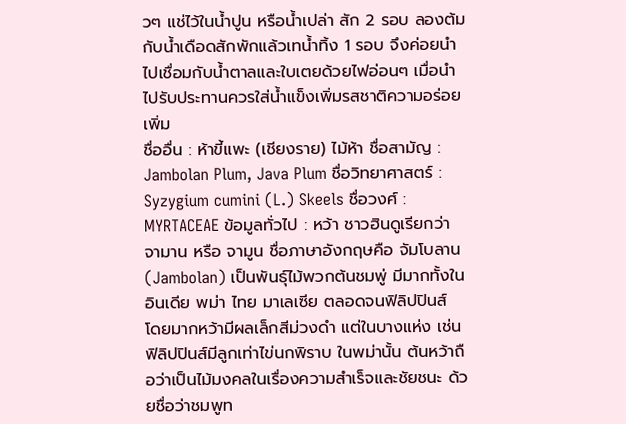วๆ แช่ไว้ในน้ำปูน หรือน้ำเปล่า สัก 2 รอบ ลองต้มกับน้ำเดือดสักพักแล้วเทน้ำทิ้ง 1 รอบ จึงค่อยนำไปเชื่อมกับน้ำตาลและใบเตยด้วยไฟอ่อนๆ เมื่อนำไปรับประทานควรใส่น้ำแข็งเพิ่มรสชาติความอร่อย เพิ่ม
ชื่ออื่น : ห้าขี้แพะ (เชียงราย) ไม้ห้า ชื่อสามัญ : Jambolan Plum, Java Plum ชื่อวิทยาศาสตร์ : Syzygium cumini (L.) Skeels ชื่อวงศ์ : MYRTACEAE ข้อมูลทั่วไป : หว้า ชาวฮินดูเรียกว่า จามาน หรือ จามูน ชื่อภาษาอังกฤษคือ จัมโบลาน (Jambolan) เป็นพันธุ์ไม้พวกต้นชมพู่ มีมากทั้งในอินเดีย พม่า ไทย มาเลเซีย ตลอดจนฟิลิปปินส์ โดยมากหว้ามีผลเล็กสีม่วงดำ แต่ในบางแห่ง เช่น ฟิลิปปินส์มีลูกเท่าไข่นกพิราบ ในพม่านั้น ต้นหว้าถือว่าเป็นไม้มงคลในเรื่องความสำเร็จและชัยชนะ ด้วยชื่อว่าชมพูท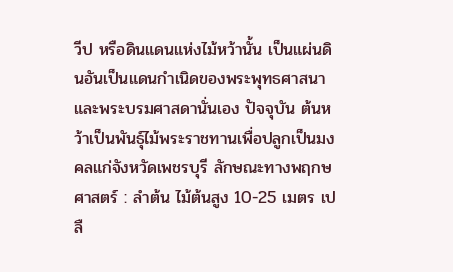วีป หรือดินแดนแห่งไม้หว้านั้น เป็นแผ่นดินอันเป็นแดนกำเนิดของพระพุทธศาสนาและพระบรมศาสดานั่นเอง ปัจจุบัน ต้นหว้าเป็นพันธุ์ไม้พระราชทานเพื่อปลูกเป็นมงคลแก่จังหวัดเพชรบุรี ลักษณะทางพฤกษศาสตร์ : ลำต้น ไม้ต้นสูง 10-25 เมตร เปลื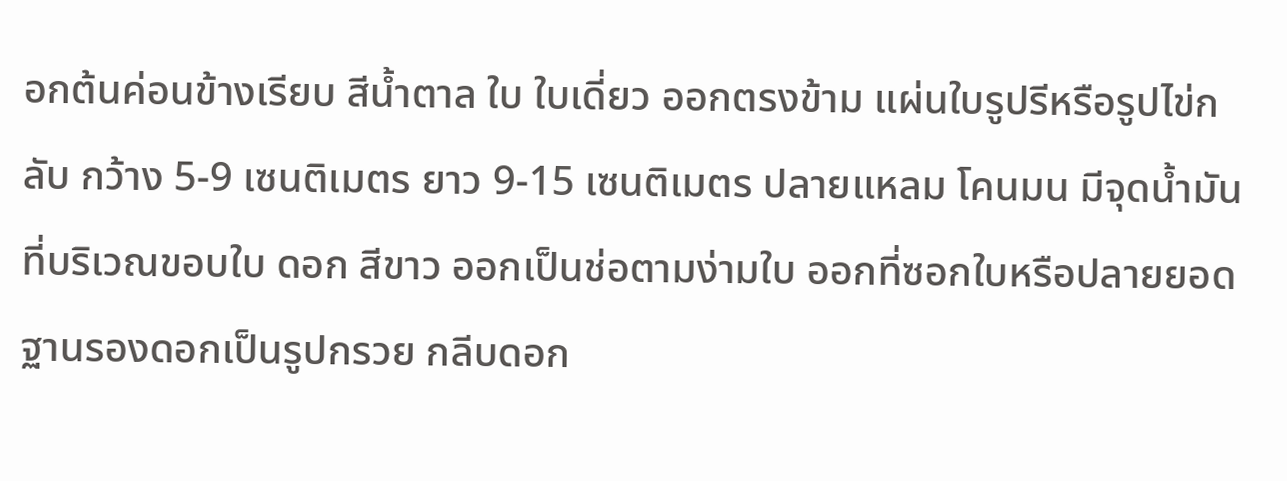อกต้นค่อนข้างเรียบ สีน้ำตาล ใบ ใบเดี่ยว ออกตรงข้าม แผ่นใบรูปรีหรือรูปไข่กลับ กว้าง 5-9 เซนติเมตร ยาว 9-15 เซนติเมตร ปลายแหลม โคนมน มีจุดน้ำมันที่บริเวณขอบใบ ดอก สีขาว ออกเป็นช่อตามง่ามใบ ออกที่ซอกใบหรือปลายยอด ฐานรองดอกเป็นรูปกรวย กลีบดอก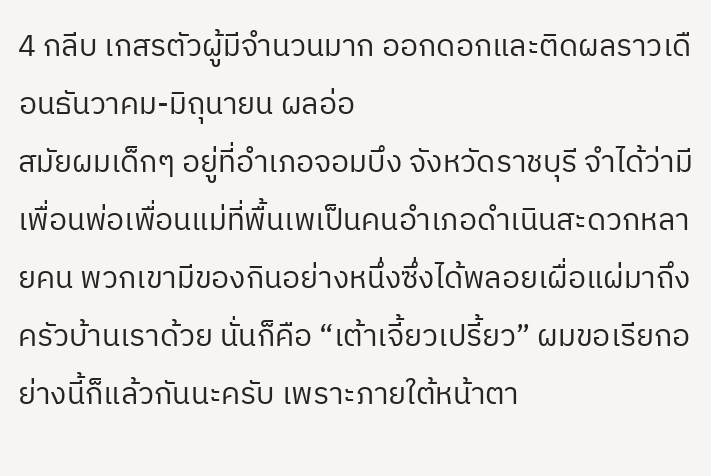4 กลีบ เกสรตัวผู้มีจำนวนมาก ออกดอกและติดผลราวเดือนธันวาคม-มิถุนายน ผลอ่อ
สมัยผมเด็กๆ อยู่ที่อำเภอจอมบึง จังหวัดราชบุรี จำได้ว่ามีเพื่อนพ่อเพื่อนแม่ที่พื้นเพเป็นคนอำเภอดำเนินสะดวกหลายคน พวกเขามีของกินอย่างหนึ่งซึ่งได้พลอยเผื่อแผ่มาถึงครัวบ้านเราด้วย นั่นก็คือ “เต้าเจี้ยวเปรี้ยว” ผมขอเรียกอย่างนี้ก็แล้วกันนะครับ เพราะภายใต้หน้าตา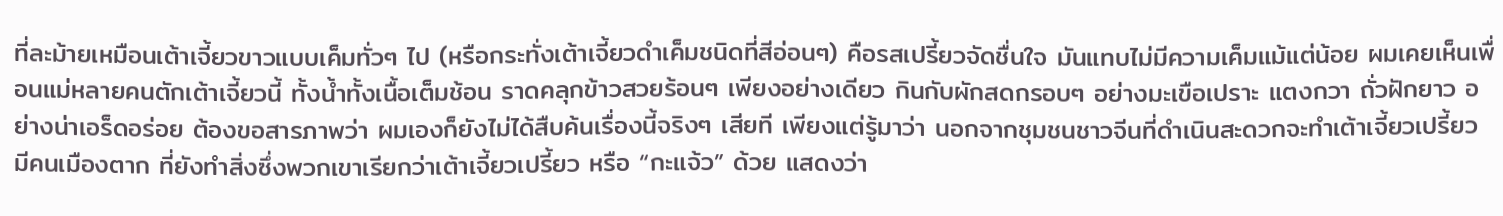ที่ละม้ายเหมือนเต้าเจี้ยวขาวแบบเค็มทั่วๆ ไป (หรือกระทั่งเต้าเจี้ยวดำเค็มชนิดที่สีอ่อนๆ) คือรสเปรี้ยวจัดชื่นใจ มันแทบไม่มีความเค็มแม้แต่น้อย ผมเคยเห็นเพื่อนแม่หลายคนตักเต้าเจี้ยวนี้ ทั้งน้ำทั้งเนื้อเต็มช้อน ราดคลุกข้าวสวยร้อนๆ เพียงอย่างเดียว กินกับผักสดกรอบๆ อย่างมะเขือเปราะ แตงกวา ถั่วฝักยาว อย่างน่าเอร็ดอร่อย ต้องขอสารภาพว่า ผมเองก็ยังไม่ได้สืบค้นเรื่องนี้จริงๆ เสียที เพียงแต่รู้มาว่า นอกจากชุมชนชาวจีนที่ดำเนินสะดวกจะทำเต้าเจี้ยวเปรี้ยว มีคนเมืองตาก ที่ยังทำสิ่งซึ่งพวกเขาเรียกว่าเต้าเจี้ยวเปรี้ยว หรือ “กะแจ้ว” ด้วย แสดงว่า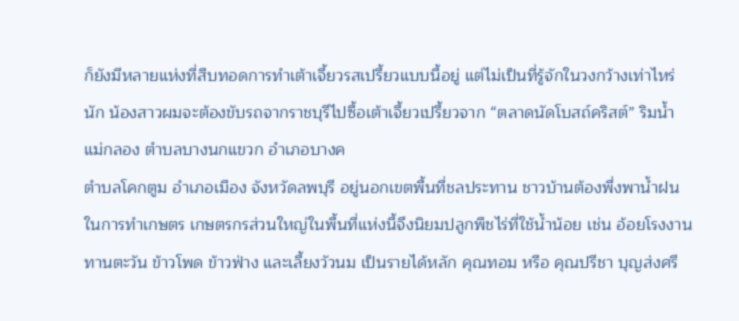ก็ยังมีหลายแห่งที่สืบทอดการทำเต้าเจี้ยวรสเปรี้ยวแบบนี้อยู่ แต่ไม่เป็นที่รู้จักในวงกว้างเท่าไหร่นัก น้องสาวผมจะต้องขับรถจากราชบุรีไปซื้อเต้าเจี้ยวเปรี้ยวจาก “ตลาดนัดโบสถ์คริสต์” ริมน้ำแม่กลอง ตำบลบางนกแขวก อำเภอบางค
ตำบลโคกตูม อำเภอเมือง จังหวัดลพบุรี อยู่นอกเขตพื้นที่ชลประทาน ชาวบ้านต้องพึ่งพาน้ำฝนในการทำเกษตร เกษตรกรส่วนใหญ่ในพื้นที่แห่งนี้จึงนิยมปลูกพืชไร่ที่ใช้น้ำน้อย เช่น อ้อยโรงงาน ทานตะวัน ข้าวโพด ข้าวฟ่าง และเลี้ยงวัวนม เป็นรายได้หลัก คุณทอม หรือ คุณปรีชา บุญส่งศรี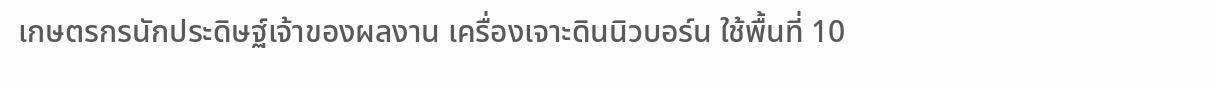เกษตรกรนักประดิษฐ์เจ้าของผลงาน เครื่องเจาะดินนิวบอร์น ใช้พื้นที่ 10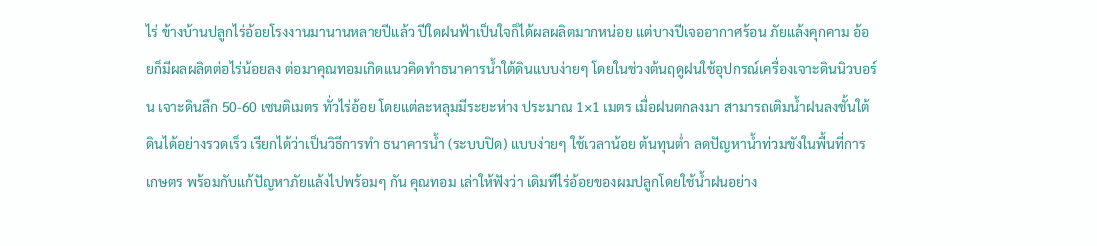ไร่ ข้างบ้านปลูกไร่อ้อยโรงงานมานานหลายปีแล้ว ปีใดฝนฟ้าเป็นใจก็ได้ผลผลิตมากหน่อย แต่บางปีเจออากาศร้อน ภัยแล้งคุกคาม อ้อยก็มีผลผลิตต่อไร่น้อยลง ต่อมาคุณทอมเกิดแนวคิดทำธนาคารน้ำใต้ดินแบบง่ายๆ โดยในช่วงต้นฤดูฝนใช้อุปกรณ์เครื่องเจาะดินนิวบอร์น เจาะดินลึก 50-60 เซนติเมตร ทั่วไร่อ้อย โดยแต่ละหลุมมีระยะห่าง ประมาณ 1×1 เมตร เมื่อฝนตกลงมา สามารถเติมน้ำฝนลงชั้นใต้ดินได้อย่างรวดเร็ว เรียกได้ว่าเป็นวิธีการทำ ธนาคารน้ำ (ระบบปิด) แบบง่ายๆ ใช้เวลาน้อย ต้นทุนต่ำ ลดปัญหาน้ำท่วมขังในพื้นที่การเกษตร พร้อมกับแก้ปัญหาภัยแล้งไปพร้อมๆ กัน คุณทอม เล่าให้ฟังว่า เดิมทีไร่อ้อยของผมปลูกโดยใช้น้ำฝนอย่าง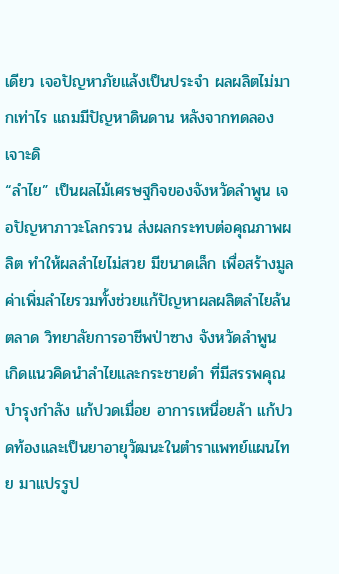เดียว เจอปัญหาภัยแล้งเป็นประจำ ผลผลิตไม่มากเท่าไร แถมมีปัญหาดินดาน หลังจากทดลองเจาะดิ
“ลำไย” เป็นผลไม้เศรษฐกิจของจังหวัดลำพูน เจอปัญหาภาวะโลกรวน ส่งผลกระทบต่อคุณภาพผลิต ทำให้ผลลำไยไม่สวย มีขนาดเล็ก เพื่อสร้างมูลค่าเพิ่มลำไยรวมทั้งช่วยแก้ปัญหาผลผลิตลำไยล้นตลาด วิทยาลัยการอาชีพป่าซาง จังหวัดลำพูน เกิดแนวคิดนำลำไยและกระชายดำ ที่มีสรรพคุณบำรุงกำลัง แก้ปวดเมื่อย อาการเหนื่อยล้า แก้ปวดท้องและเป็นยาอายุวัฒนะในตำราแพทย์แผนไทย มาแปรรูป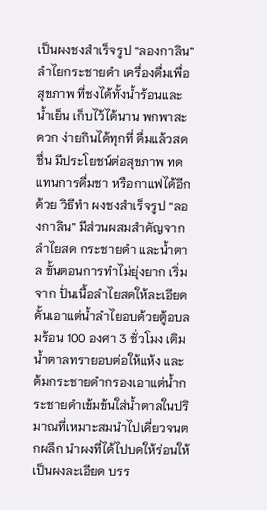เป็นผงชงสำเร็จรูป “ลองกาลิน” ลำไยกระชายดำ เครื่องดื่มเพื่อสุขภาพ ที่ชงได้ทั้งน้ำร้อนและน้ำเย็น เก็บไว้ได้นาน พกพาสะดวก ง่ายกินได้ทุกที่ ดื่มแล้วสดชื่น มีประโยชน์ต่อสุขภาพ ทดแทนการดื่มชา หรือกาแฟได้อีกด้วย วิธีทำ ผงชงสำเร็จรูป “ลองกาลิน” มีส่วนผสมสำคัญจากลำไยสด กระชายดำ และน้ำตาล ขั้นตอนการทำไม่ยุ่งยาก เริ่มจาก ปั่นเนื้อลำไยสดให้ละเอียด คั้นเอาแต่น้ำลำไยอบด้วยตู้อบลมร้อน 100 องศา 3 ชั่วโมง เติมน้ำตาลทรายอบต่อให้แห้ง และต้มกระชายดำกรองเอาแต่น้ำกระชายดำเข้มข้นใส่น้ำตาลในปริมาณที่เหมาะสมนำไปเคี่ยวจนตกผลึก นำผงที่ได้ไปบดให้ร่อนให้เป็นผงละเอียด บรร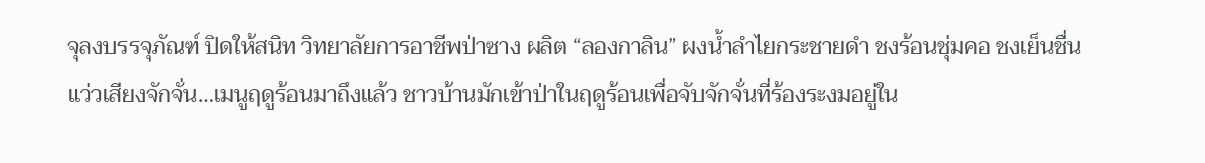จุลงบรรจุภัณฑ์ ปิดให้สนิท วิทยาลัยการอาชีพป่าซาง ผลิต “ลองกาลิน” ผงน้ำลำไยกระชายดำ ชงร้อนชุ่มคอ ชงเย็นชื่น
แว่วเสียงจักจั่น…เมนูฤดูร้อนมาถึงแล้ว ชาวบ้านมักเข้าป่าในฤดูร้อนเพื่อจับจักจั่นที่ร้องระงมอยู่ใน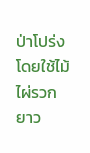ป่าโปร่ง โดยใช้ไม้ไผ่รวกยาว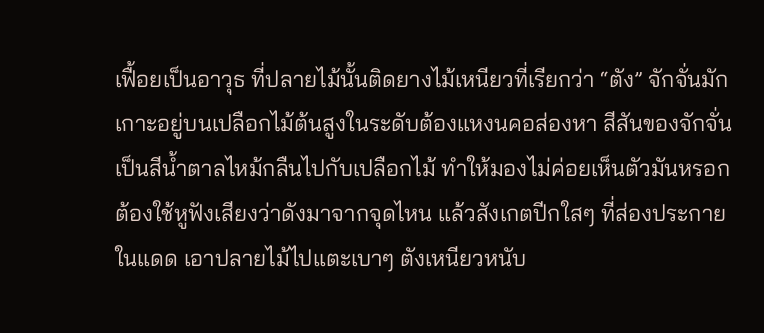เฟื้อยเป็นอาวุธ ที่ปลายไม้นั้นติดยางไม้เหนียวที่เรียกว่า “ตัง” จักจั่นมักเกาะอยู่บนเปลือกไม้ต้นสูงในระดับต้องแหงนคอส่องหา สีสันของจักจั่นเป็นสีน้ำตาลไหม้กลืนไปกับเปลือกไม้ ทำให้มองไม่ค่อยเห็นตัวมันหรอก ต้องใช้หูฟังเสียงว่าดังมาจากจุดไหน แล้วสังเกตปีกใสๆ ที่ส่องประกายในแดด เอาปลายไม้ไปแตะเบาๆ ตังเหนียวหนับ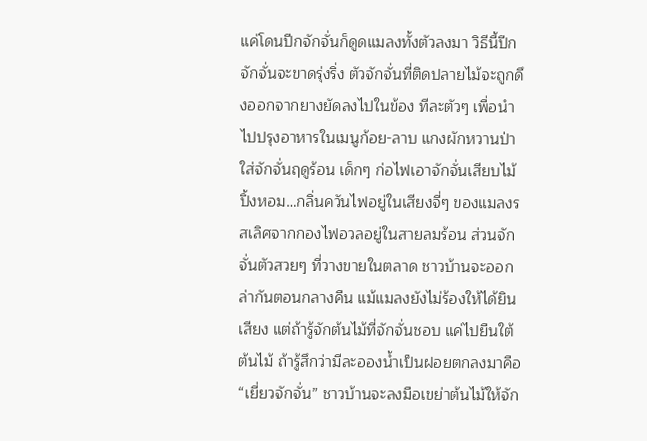แค่โดนปีกจักจั่นก็ดูดแมลงทั้งตัวลงมา วิธีนี้ปีกจักจั่นจะขาดรุ่งริ่ง ตัวจักจั่นที่ติดปลายไม้จะถูกดึงออกจากยางยัดลงไปในข้อง ทีละตัวๆ เพื่อนำไปปรุงอาหารในเมนูก้อย-ลาบ แกงผักหวานป่าใส่จักจั่นฤดูร้อน เด็กๆ ก่อไฟเอาจักจั่นเสียบไม้ปิ้งหอม…กลิ่นควันไฟอยู่ในเสียงจี่ๆ ของแมลงรสเลิศจากกองไฟอวลอยู่ในสายลมร้อน ส่วนจักจั่นตัวสวยๆ ที่วางขายในตลาด ชาวบ้านจะออกล่ากันตอนกลางคืน แม้แมลงยังไม่ร้องให้ได้ยินเสียง แต่ถ้ารู้จักต้นไม้ที่จักจั่นชอบ แค่ไปยืนใต้ต้นไม้ ถ้ารู้สึกว่ามีละอองน้ำเป็นฝอยตกลงมาคือ “เยี่ยวจักจั่น” ชาวบ้านจะลงมือเขย่าต้นไม้ให้จัก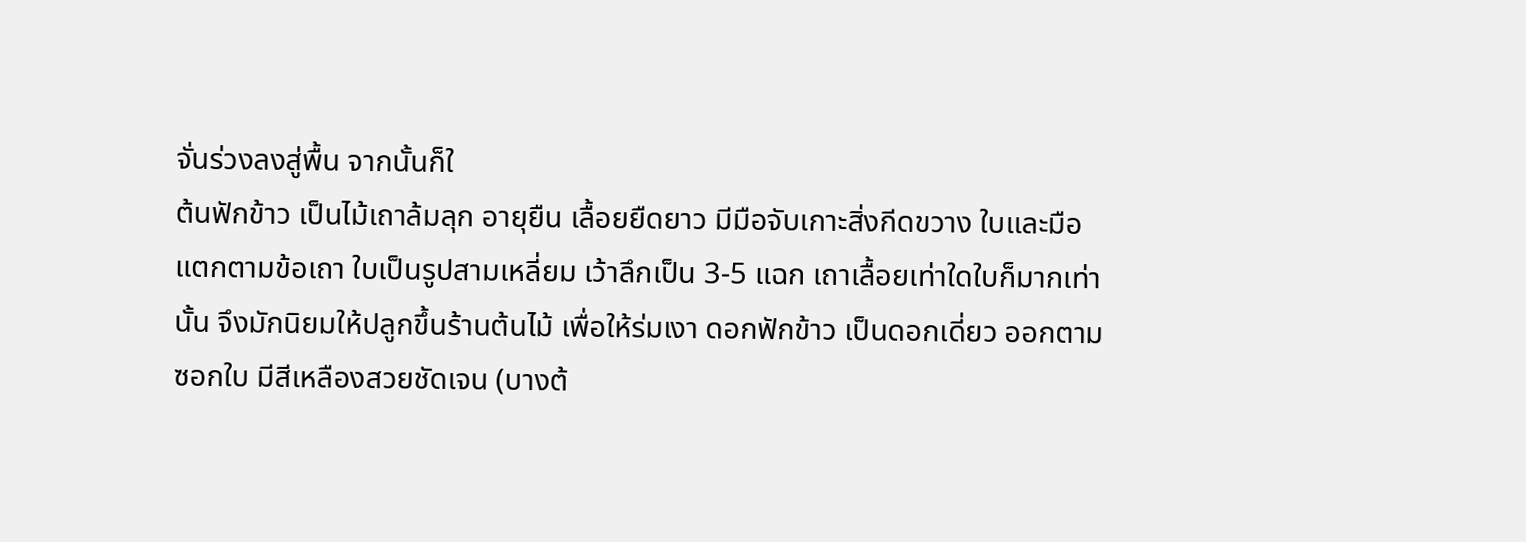จั่นร่วงลงสู่พื้น จากนั้นก็ใ
ต้นฟักข้าว เป็นไม้เถาล้มลุก อายุยืน เลื้อยยืดยาว มีมือจับเกาะสิ่งกีดขวาง ใบและมือแตกตามข้อเถา ใบเป็นรูปสามเหลี่ยม เว้าลึกเป็น 3-5 แฉก เถาเลื้อยเท่าใดใบก็มากเท่านั้น จึงมักนิยมให้ปลูกขึ้นร้านต้นไม้ เพื่อให้ร่มเงา ดอกฟักข้าว เป็นดอกเดี่ยว ออกตามซอกใบ มีสีเหลืองสวยชัดเจน (บางต้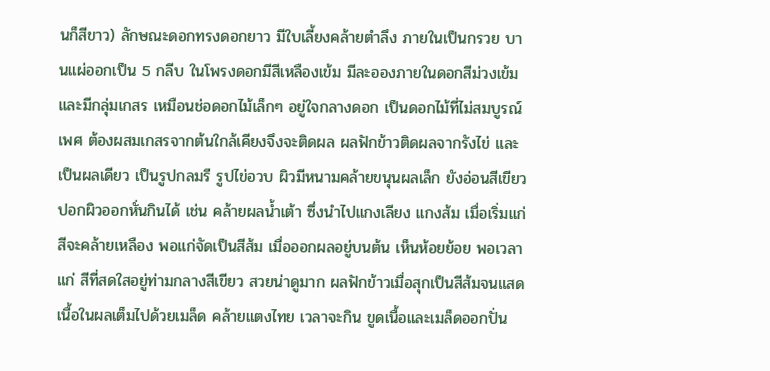นก็สีขาว) ลักษณะดอกทรงดอกยาว มีใบเลี้ยงคล้ายตำลึง ภายในเป็นกรวย บานแผ่ออกเป็น 5 กลีบ ในโพรงดอกมีสีเหลืองเข้ม มีละอองภายในดอกสีม่วงเข้ม และมีกลุ่มเกสร เหมือนช่อดอกไม้เล็กๆ อยู่ใจกลางดอก เป็นดอกไม้ที่ไม่สมบูรณ์เพศ ต้องผสมเกสรจากต้นใกล้เคียงจึงจะติดผล ผลฟักข้าวติดผลจากรังไข่ และเป็นผลเดียว เป็นรูปกลมรี รูปไข่อวบ ผิวมีหนามคล้ายขนุนผลเล็ก ยังอ่อนสีเขียว ปอกผิวออกหั่นกินได้ เช่น คล้ายผลน้ำเต้า ซึ่งนำไปแกงเลียง แกงส้ม เมื่อเริ่มแก่สีจะคล้ายเหลือง พอแก่จัดเป็นสีส้ม เมื่อออกผลอยู่บนต้น เห็นห้อยย้อย พอเวลาแก่ สีที่สดใสอยู่ท่ามกลางสีเขียว สวยน่าดูมาก ผลฟักข้าวเมื่อสุกเป็นสีส้มจนแสด เนื้อในผลเต็มไปด้วยเมล็ด คล้ายแตงไทย เวลาจะกิน ขูดเนื้อและเมล็ดออกปั่น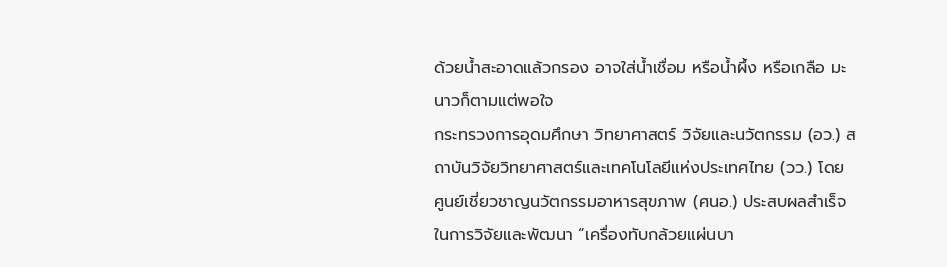ด้วยน้ำสะอาดแล้วกรอง อาจใส่น้ำเชื่อม หรือน้ำผึ้ง หรือเกลือ มะนาวก็ตามแต่พอใจ
กระทรวงการอุดมศึกษา วิทยาศาสตร์ วิจัยและนวัตกรรม (อว.) สถาบันวิจัยวิทยาศาสตร์และเทคโนโลยีแห่งประเทศไทย (วว.) โดย ศูนย์เชี่ยวชาญนวัตกรรมอาหารสุขภาพ (ศนอ.) ประสบผลสำเร็จในการวิจัยและพัฒนา “เครื่องทับกล้วยแผ่นบา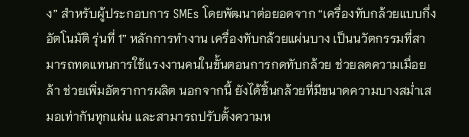ง” สำหรับผู้ประกอบการ SMEs โดยพัฒนาต่อยอดจาก “เครื่องทับกล้วยแบบกึ่งอัตโนมัติ รุ่นที่ 1” หลักการทำงาน เครื่องทับกล้วยแผ่นบาง เป็นนวัตกรรมที่สามารถทดแทนการใช้แรงงานคนในขั้นตอนการกดทับกล้วย ช่วยลดความเมื่อยล้า ช่วยเพิ่มอัตราการผลิต นอกจากนี้ ยังได้ชิ้นกล้วยที่มีขนาดความบางสม่ำเสมอเท่ากันทุกแผ่น และสามารถปรับตั้งความห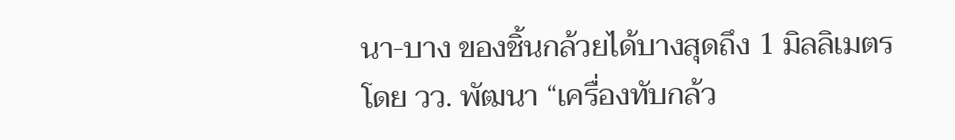นา-บาง ของชิ้นกล้วยได้บางสุดถึง 1 มิลลิเมตร โดย วว. พัฒนา “เครื่องทับกล้ว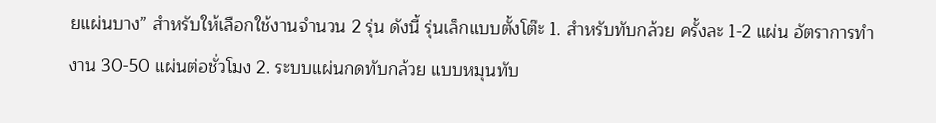ยแผ่นบาง” สำหรับให้เลือกใช้งานจำนวน 2 รุ่น ดังนี้ รุ่นเล็กแบบตั้งโต๊ะ 1. สำหรับทับกล้วย ครั้งละ 1-2 แผ่น อัตราการทำงาน 30-50 แผ่นต่อชั่วโมง 2. ระบบแผ่นกดทับกล้วย แบบหมุนทับ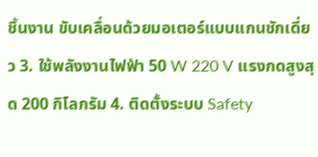ชิ้นงาน ขับเคลื่อนด้วยมอเตอร์แบบแกนชักเดี่ยว 3. ใช้พลังงานไฟฟ้า 50 W 220 V แรงกดสูงสุด 200 กิโลกรัม 4. ติดตั้งระบบ Safety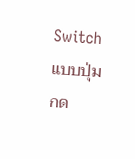Switch แบบปุ่มกด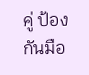คู่ ป้องกันมือ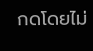กดโดยไม่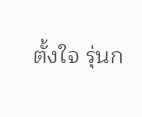ตั้งใจ รุ่นก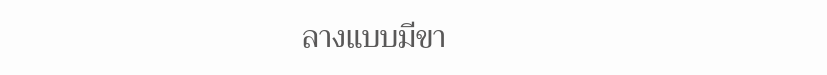ลางแบบมีขา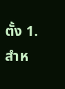ตั้ง 1. สำห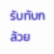รับทับกล้วย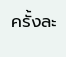ครั้งละ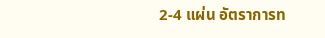2-4 แผ่น อัตราการท